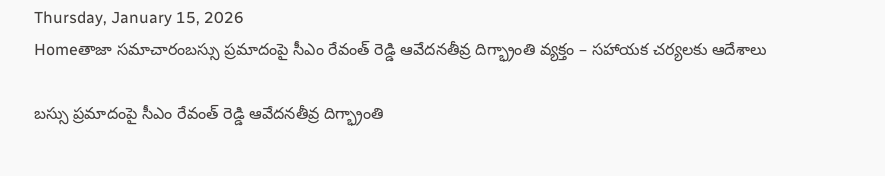Thursday, January 15, 2026
Homeతాజా సమాచారంబస్సు ప్రమాదంపై సీఎం రేవంత్ రెడ్డి ఆవేదనతీవ్ర దిగ్భ్రాంతి వ్యక్తం – సహాయక చర్యలకు ఆదేశాలు

బస్సు ప్రమాదంపై సీఎం రేవంత్ రెడ్డి ఆవేదనతీవ్ర దిగ్భ్రాంతి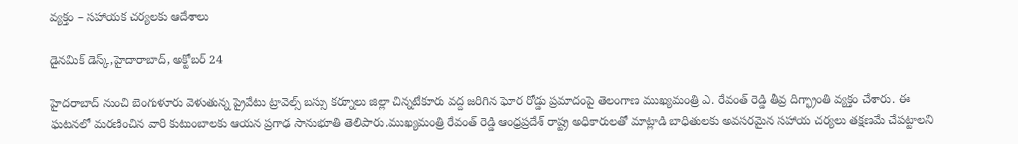వ్యక్తం – సహాయక చర్యలకు ఆదేశాలు

డైనమిక్ డెస్క్,హైదారాబాద్, అక్టోబర్ 24

హైదరాబాద్ నుంచి బెంగుళూరు వెళుతున్న ప్రైవేటు ట్రావెల్స్ బస్సు కర్నూలు జిల్లా చిన్నటేకూరు వద్ద జరిగిన ఘోర రోడ్డు ప్రమాదంపై తెలంగాణ ముఖ్యమంత్రి ఎ. రేవంత్ రెడ్డి తీవ్ర దిగ్భ్రాంతి వ్యక్తం చేశారు. ఈ ఘటనలో మరణించిన వారి కుటుంబాలకు ఆయన ప్రగాఢ సానుభూతి తెలిపారు.ముఖ్యమంత్రి రేవంత్ రెడ్డి ఆంధ్రప్రదేశ్ రాష్ట్ర అధికారులతో మాట్లాడి బాధితులకు అవసరమైన సహాయ చర్యలు తక్షణమే చేపట్టాలని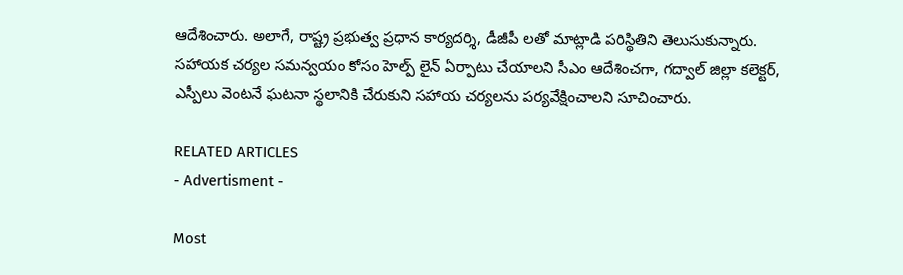ఆదేశించారు. అలాగే, రాష్ట్ర ప్రభుత్వ ప్రధాన కార్యదర్శి, డీజీపీ లతో మాట్లాడి పరిస్థితిని తెలుసుకున్నారు. సహాయక చర్యల సమన్వయం కోసం హెల్ప్ లైన్ ఏర్పాటు చేయాలని సీఎం ఆదేశించగా, గద్వాల్ జిల్లా కలెక్టర్, ఎస్పీలు వెంటనే ఘటనా స్థలానికి చేరుకుని సహాయ చర్యలను పర్యవేక్షించాలని సూచించారు.

RELATED ARTICLES
- Advertisment -

Most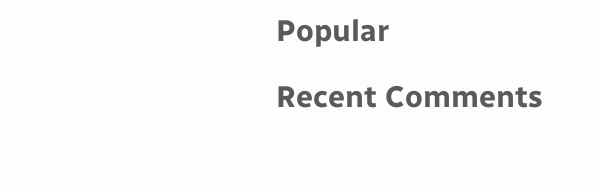Popular

Recent Comments